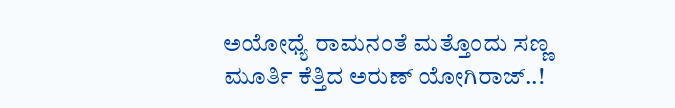ಅಯೋಧ್ಯೆ ರಾಮನಂತೆ ಮತ್ತೊಂದು ಸಣ್ಣ ಮೂರ್ತಿ ಕೆತ್ತಿದ ಅರುಣ್ ಯೋಗಿರಾಜ್..!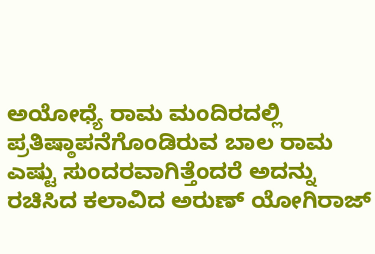ಅಯೋಧ್ಯೆ ರಾಮ ಮಂದಿರದಲ್ಲಿ ಪ್ರತಿಷ್ಠಾಪನೆಗೊಂಡಿರುವ ಬಾಲ ರಾಮ ಎಷ್ಟು ಸುಂದರವಾಗಿತ್ತೆಂದರೆ ಅದನ್ನು ರಚಿಸಿದ ಕಲಾವಿದ ಅರುಣ್ ಯೋಗಿರಾಜ್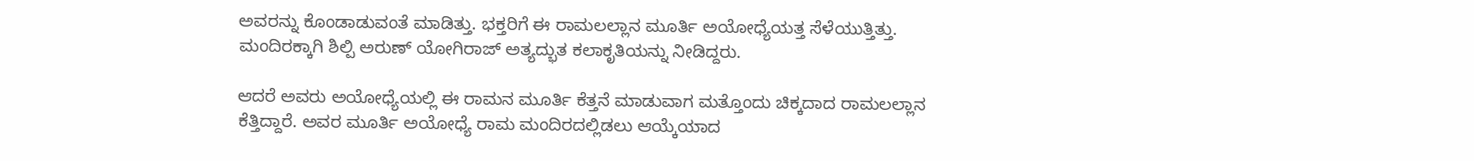ಅವರನ್ನು ಕೊಂಡಾಡುವಂತೆ ಮಾಡಿತ್ತು. ಭಕ್ತರಿಗೆ ಈ ರಾಮಲಲ್ಲಾನ ಮೂರ್ತಿ ಅಯೋಧ್ಯೆಯತ್ತ ಸೆಳೆಯುತ್ತಿತ್ತು. ಮಂದಿರಕ್ಕಾಗಿ ಶಿಲ್ಪಿ ಅರುಣ್ ಯೋಗಿರಾಜ್ ಅತ್ಯದ್ಭುತ ಕಲಾಕೃತಿಯನ್ನು ನೀಡಿದ್ದರು.

ಆದರೆ ಅವರು ಅಯೋಧ್ಯೆಯಲ್ಲಿ ಈ ರಾಮನ ಮೂರ್ತಿ ಕೆತ್ತನೆ ಮಾಡುವಾಗ ಮತ್ತೊಂದು ಚಿಕ್ಕದಾದ ರಾಮಲಲ್ಲಾನ ಕೆತ್ತಿದ್ದಾರೆ. ಅವರ ಮೂರ್ತಿ ಅಯೋಧ್ಯೆ ರಾಮ ಮಂದಿರದಲ್ಲಿಡಲು ಆಯ್ಕೆಯಾದ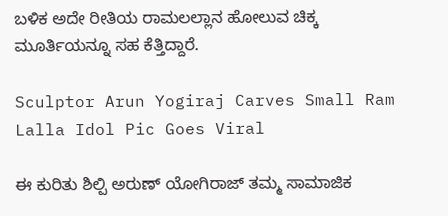ಬಳಿಕ ಅದೇ ರೀತಿಯ ರಾಮಲಲ್ಲಾನ ಹೋಲುವ ಚಿಕ್ಕ ಮೂರ್ತಿಯನ್ನೂ ಸಹ ಕೆತ್ತಿದ್ದಾರೆ.

Sculptor Arun Yogiraj Carves Small Ram Lalla Idol Pic Goes Viral

ಈ ಕುರಿತು ಶಿಲ್ಪಿ ಅರುಣ್ ಯೋಗಿರಾಜ್ ತಮ್ಮ ಸಾಮಾಜಿಕ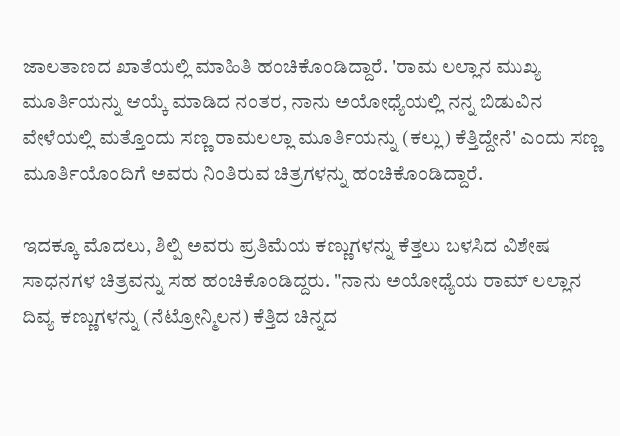ಜಾಲತಾಣದ ಖಾತೆಯಲ್ಲಿ ಮಾಹಿತಿ ಹಂಚಿಕೊಂಡಿದ್ದಾರೆ. 'ರಾಮ ಲಲ್ಲಾನ ಮುಖ್ಯ ಮೂರ್ತಿಯನ್ನು ಆಯ್ಕೆ ಮಾಡಿದ ನಂತರ, ನಾನು ಅಯೋಧ್ಯೆಯಲ್ಲಿ ನನ್ನ ಬಿಡುವಿನ ವೇಳೆಯಲ್ಲಿ ಮತ್ತೊಂದು ಸಣ್ಣ ರಾಮಲಲ್ಲಾ ಮೂರ್ತಿಯನ್ನು (ಕಲ್ಲು) ಕೆತ್ತಿದ್ದೇನೆ' ಎಂದು ಸಣ್ಣ ಮೂರ್ತಿಯೊಂದಿಗೆ ಅವರು ನಿಂತಿರುವ ಚಿತ್ರಗಳನ್ನು ಹಂಚಿಕೊಂಡಿದ್ದಾರೆ.

ಇದಕ್ಕೂ ಮೊದಲು, ಶಿಲ್ಪಿ ಅವರು ಪ್ರತಿಮೆಯ ಕಣ್ಣುಗಳನ್ನು ಕೆತ್ತಲು ಬಳಸಿದ ವಿಶೇಷ ಸಾಧನಗಳ ಚಿತ್ರವನ್ನು ಸಹ ಹಂಚಿಕೊಂಡಿದ್ದರು. "ನಾನು ಅಯೋಧ್ಯೆಯ ರಾಮ್ ಲಲ್ಲಾನ ದಿವ್ಯ ಕಣ್ಣುಗಳನ್ನು (ನೆಟ್ರೋನ್ಮಿಲನ) ಕೆತ್ತಿದ ಚಿನ್ನದ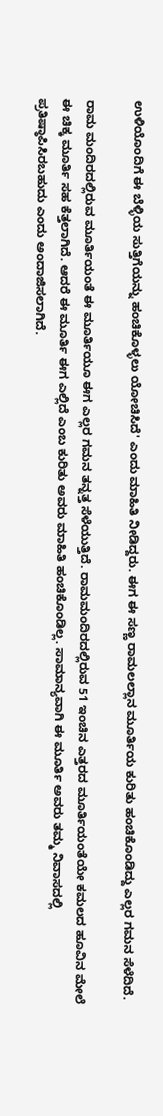ಉಳಿಯೊಂದಿಗೆ ಈ ಬೆಳ್ಳಿಯ ಸುತ್ತಿಗೆಯನ್ನು ಹಂಚಿಕೊಳ್ಳಲು ಯೋಚಿಸಿದೆ' ಎಂದು ಮಾಹಿತಿ ನೀಡಿದ್ದರು. ಈಗ ಈ ಸಣ್ಣ ರಾಮಲಲ್ಲಾನ ಮೂರ್ತಿಯ ಕುರಿತು ಹಂಚಿಕೊಂಡಿದ್ದು ಎಲ್ಲರ ಗಮನ ಸೆಳೆದಿದೆ.

ರಾಮ ಮಂದಿರದಲ್ಲಿರುವ ಮೂರ್ತಿಯಂತೆ ಈ ಮೂರ್ತಿಯೂ ಈಗ ಎಲ್ಲರ ಗಮನ ತನ್ನತ್ತ ಸೆಳೆಯುತ್ತಿದೆ. ರಾಮಮಂದಿರದಲ್ಲಿರುವ 51 ಇಂಚಿನ ಎತ್ತರದ ಮೂರ್ತಿಯಂತೆಯೇ ಕಮಲದ ಹೂವಿನ ಮೇಲೆ ಈ ಚಿಕ್ಕ ಮೂರ್ತಿ ಸಹ ಕೆತ್ತಲಾಗಿದೆ. ಆದರೆ ಈ ಮೂರ್ತಿ ಈಗ ಎಲ್ಲಿದೆ ಎಂಬ ಕುರಿತು ಅವರು ಮಾಹಿತಿ ಹಂಚಿಕೊಂಡಿಲ್ಲ. ಸಾಮಾನ್ಯವಾಗಿ ಈ ಮೂರ್ತಿ ಅವರು ತಮ್ಮ ನಿವಾಸದಲ್ಲಿ ಪ್ರತಿಷ್ಠಾಪಿಸಿರಬಹುದು ಎಂದು ಅಂದಾಜಿಸಲಾಗಿದೆ.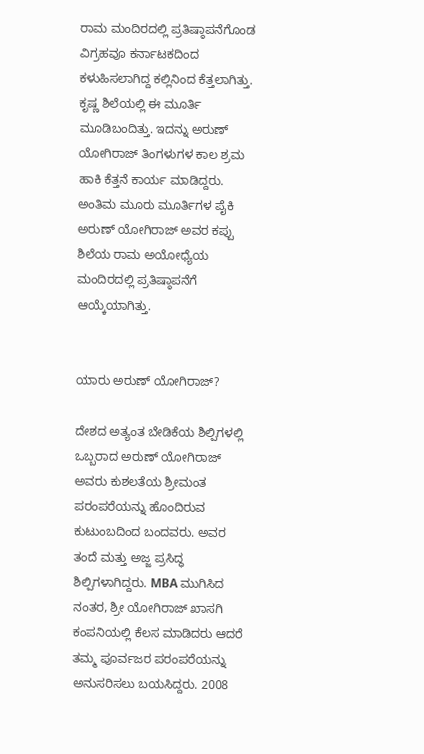ರಾಮ ಮಂದಿರದಲ್ಲಿ ಪ್ರತಿಷ್ಠಾಪನೆಗೊಂಡ ವಿಗ್ರಹವೂ ಕರ್ನಾಟಕದಿಂದ ಕಳುಹಿಸಲಾಗಿದ್ದ ಕಲ್ಲಿನಿಂದ ಕೆತ್ತಲಾಗಿತ್ತು. ಕೃಷ್ಣ ಶಿಲೆಯಲ್ಲಿ ಈ ಮೂರ್ತಿ ಮೂಡಿಬಂದಿತ್ತು. ಇದನ್ನು ಅರುಣ್ ಯೋಗಿರಾಜ್ ತಿಂಗಳುಗಳ ಕಾಲ ಶ್ರಮ ಹಾಕಿ ಕೆತ್ತನೆ ಕಾರ್ಯ ಮಾಡಿದ್ದರು. ಅಂತಿಮ ಮೂರು ಮೂರ್ತಿಗಳ ಪೈಕಿ ಅರುಣ್ ಯೋಗಿರಾಜ್ ಅವರ ಕಪ್ಪು ಶಿಲೆಯ ರಾಮ ಅಯೋಧ್ಯೆಯ ಮಂದಿರದಲ್ಲಿ ಪ್ರತಿಷ್ಠಾಪನೆಗೆ ಆಯ್ಕೆಯಾಗಿತ್ತು.


ಯಾರು ಅರುಣ್ ಯೋಗಿರಾಜ್?

ದೇಶದ ಅತ್ಯಂತ ಬೇಡಿಕೆಯ ಶಿಲ್ಪಿಗಳಲ್ಲಿ ಒಬ್ಬರಾದ ಅರುಣ್ ಯೋಗಿರಾಜ್ ಅವರು ಕುಶಲತೆಯ ಶ್ರೀಮಂತ ಪರಂಪರೆಯನ್ನು ಹೊಂದಿರುವ ಕುಟುಂಬದಿಂದ ಬಂದವರು. ಅವರ ತಂದೆ ಮತ್ತು ಅಜ್ಜ ಪ್ರಸಿದ್ಧ ಶಿಲ್ಪಿಗಳಾಗಿದ್ದರು. MBA ಮುಗಿಸಿದ ನಂತರ, ಶ್ರೀ ಯೋಗಿರಾಜ್ ಖಾಸಗಿ ಕಂಪನಿಯಲ್ಲಿ ಕೆಲಸ ಮಾಡಿದರು ಆದರೆ ತಮ್ಮ ಪೂರ್ವಜರ ಪರಂಪರೆಯನ್ನು ಅನುಸರಿಸಲು ಬಯಸಿದ್ದರು. 2008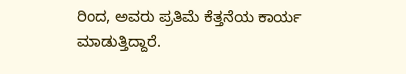ರಿಂದ, ಅವರು ಪ್ರತಿಮೆ ಕೆತ್ತನೆಯ ಕಾರ್ಯ ಮಾಡುತ್ತಿದ್ದಾರೆ.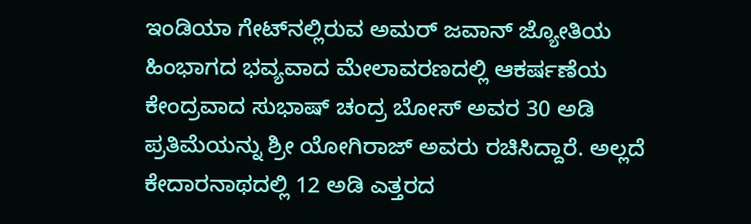ಇಂಡಿಯಾ ಗೇಟ್‌ನಲ್ಲಿರುವ ಅಮರ್ ಜವಾನ್ ಜ್ಯೋತಿಯ ಹಿಂಭಾಗದ ಭವ್ಯವಾದ ಮೇಲಾವರಣದಲ್ಲಿ ಆಕರ್ಷಣೆಯ ಕೇಂದ್ರವಾದ ಸುಭಾಷ್ ಚಂದ್ರ ಬೋಸ್ ಅವರ 30 ಅಡಿ ಪ್ರತಿಮೆಯನ್ನು ಶ್ರೀ ಯೋಗಿರಾಜ್ ಅವರು ರಚಿಸಿದ್ದಾರೆ. ಅಲ್ಲದೆ ಕೇದಾರನಾಥದಲ್ಲಿ 12 ಅಡಿ ಎತ್ತರದ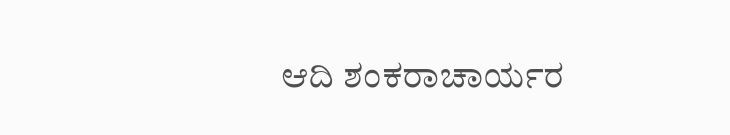ಆದಿ ಶಂಕರಾಚಾರ್ಯರ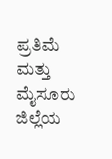ಪ್ರತಿಮೆ ಮತ್ತು ಮೈಸೂರು ಜಿಲ್ಲೆಯ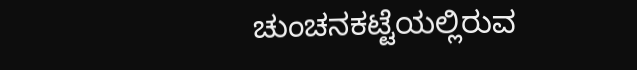ಚುಂಚನಕಟ್ಟೆಯಲ್ಲಿರುವ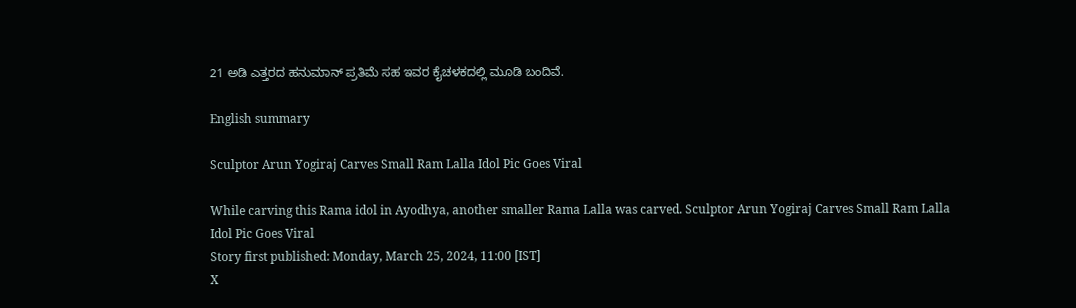21 ಅಡಿ ಎತ್ತರದ ಹನುಮಾನ್ ಪ್ರತಿಮೆ ಸಹ ಇವರ ಕೈಚಳಕದಲ್ಲಿ ಮೂಡಿ ಬಂದಿವೆ.

English summary

Sculptor Arun Yogiraj Carves Small Ram Lalla Idol Pic Goes Viral

While carving this Rama idol in Ayodhya, another smaller Rama Lalla was carved. Sculptor Arun Yogiraj Carves Small Ram Lalla Idol Pic Goes Viral
Story first published: Monday, March 25, 2024, 11:00 [IST]
X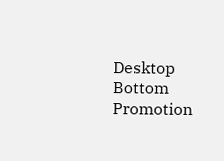Desktop Bottom Promotion